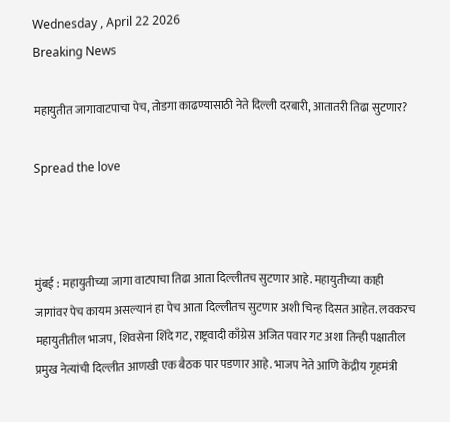Wednesday , April 22 2026
Breaking News

महायुतीत जागावाटपाचा पेच, तोडगा काढण्यासाठी नेते दिल्ली दरबारी, आतातरी तिढा सुटणार?

Spread the love



मुंबई : महायुतीच्या जागा वाटपाचा तिढा आता दिल्लीतच सुटणार आहे. महायुतीच्या काही जागांवर पेच कायम असल्यानं हा पेच आता दिल्लीतच सुटणार अशी चिन्ह दिसत आहेत. लवकरच महायुतीतील भाजप, शिवसेना शिंदे गट, राष्ट्रवादी काँग्रेस अजित पवार गट अशा तिन्ही पक्षातील प्रमुख नेत्यांची दिल्लीत आणखी एक बैठक पार पडणार आहे. भाजप नेते आणि केंद्रीय गृहमंत्री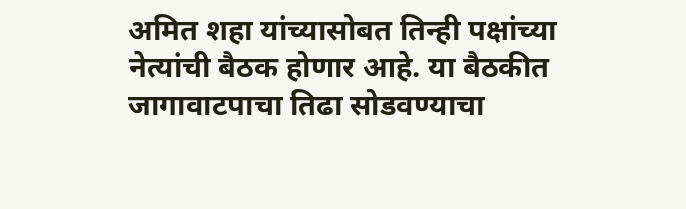अमित शहा यांच्यासोबत तिन्ही पक्षांच्या नेत्यांची बैठक होणार आहे. या बैठकीत जागावाटपाचा तिढा सोडवण्याचा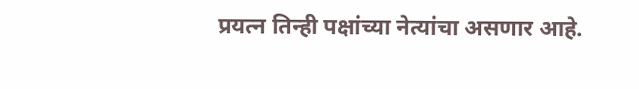प्रयत्न तिन्ही पक्षांच्या नेत्यांचा असणार आहे.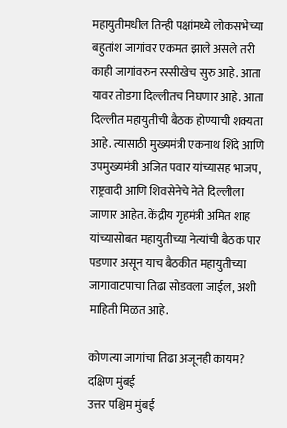महायुतीमधील तिन्ही पक्षांमध्ये लोकसभेच्या बहुतांश जागांवर एकमत झाले असले तरी काही जागांवरुन रस्सीखेच सुरु आहे. आता यावर तोडगा दिल्लीतच निघणार आहे. आता दिल्लीत महायुतीची बैठक होण्याची शक्यता आहे. त्यासाठी मुख्यमंत्री एकनाथ शिंदे आणि उपमुख्यमंत्री अजित पवार यांच्यासह भाजप, राष्ट्रवादी आणि शिवसेनेचे नेते दिल्लीला जाणार आहेत. केंद्रीय गृहमंत्री अमित शाह यांच्यासोबत महायुतीच्या नेत्यांची बैठक पार पडणार असून याच बैठकीत महायुतीच्या जागावाटपाचा तिढा सोडवला जाईल, अशी माहिती मिळत आहे.

कोणत्या जागांचा तिढा अजूनही कायम?
दक्षिण मुंबई
उत्तर पश्चिम मुंबई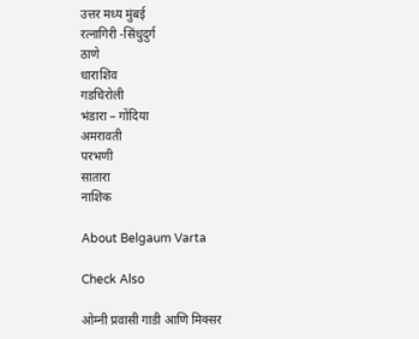उत्तर मध्य मुंबई
रत्नागिरी -सिंधुदुर्ग
ठाणे
धाराशिव
गडचिरोली
भंडारा – गोंदिया
अमरावती
परभणी
सातारा
नाशिक

About Belgaum Varta

Check Also

ओम्नी प्रवासी गाडी आणि मिक्सर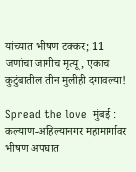यांच्यात भीषण टक्कर; 11 जणांचा जागीच मृत्यू, एकाच कुटुंबातील तीन मुलीही दगावल्या!

Spread the love  मुंबई : कल्याण-अहिल्यानगर महामार्गावर भीषण अपघात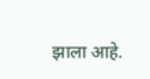झाला आहे.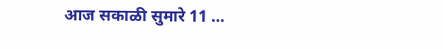आज सकाळी सुमारे 11 …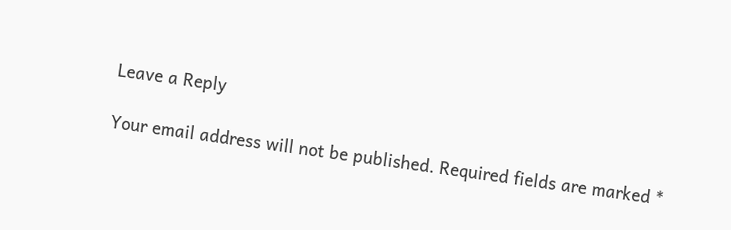Leave a Reply

Your email address will not be published. Required fields are marked *